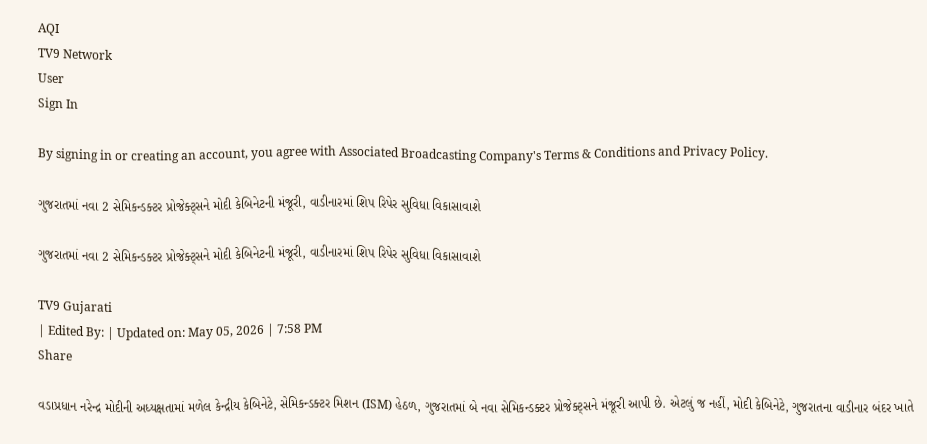AQI
TV9 Network
User
Sign In

By signing in or creating an account, you agree with Associated Broadcasting Company's Terms & Conditions and Privacy Policy.

ગુજરાતમાં નવા 2 સેમિકન્ડક્ટર પ્રોજેક્ટ્સને મોદી કેબિનેટની મંજૂરી, વાડીનારમાં શિપ રિપેર સુવિધા વિકાસાવાશે

ગુજરાતમાં નવા 2 સેમિકન્ડક્ટર પ્રોજેક્ટ્સને મોદી કેબિનેટની મંજૂરી, વાડીનારમાં શિપ રિપેર સુવિધા વિકાસાવાશે

TV9 Gujarati
| Edited By: | Updated on: May 05, 2026 | 7:58 PM
Share

વડાપ્રધાન નરેન્દ્ર મોદીની અધ્યક્ષતામાં મળેલ કેન્દ્રીય કેબિનેટે, સેમિકન્ડક્ટર મિશન (ISM) હેઠળ, ગુજરાતમાં બે નવા સેમિકન્ડક્ટર પ્રોજેક્ટ્સને મંજૂરી આપી છે. એટલું જ નહીં, મોદી કેબિનેટે, ગુજરાતના વાડીનાર બંદર ખાતે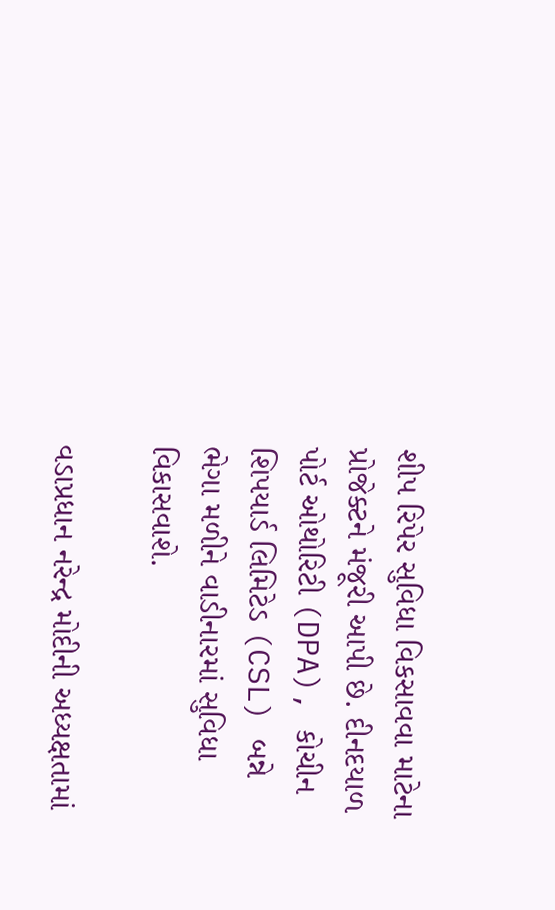શીપ રિપેર સુવિધા વિકસાવવા માટેના પ્રોજેક્ટને મંજૂરી આપી છે. દીનદયાળ પોર્ટ ઓથોરિટી (DPA), કોચીન શિપયાર્ડ લિમિટેડ (CSL) બન્ને ભેગા મળીને વાડીનારમાં સુવિધા વિકાસવાશે.

વડાપ્રધાન નરેન્દ્ર મોદીની અધ્યક્ષતામાં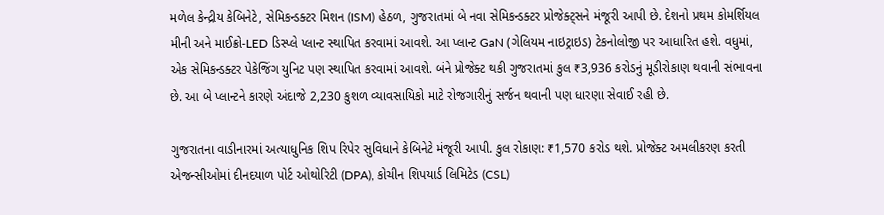મળેલ કેન્દ્રીય કેબિનેટે, સેમિકન્ડક્ટર મિશન (ISM) હેઠળ, ગુજરાતમાં બે નવા સેમિકન્ડક્ટર પ્રોજેક્ટ્સને મંજૂરી આપી છે. દેશનો પ્રથમ કોમર્શિયલ મીની અને માઈક્રો-LED ડિસ્પ્લે પ્લાન્ટ સ્થાપિત કરવામાં આવશે. આ પ્લાન્ટ GaN (ગેલિયમ નાઇટ્રાઇડ) ટેકનોલોજી પર આધારિત હશે. વધુમાં, એક સેમિકન્ડક્ટર પેકેજિંગ યુનિટ પણ સ્થાપિત કરવામાં આવશે. બંને પ્રોજેક્ટ થકી ગુજરાતમાં કુલ ₹3,936 કરોડનું મૂડીરોકાણ થવાની સંભાવના છે. આ બે પ્લાન્ટને કારણે અંદાજે 2,230 કુશળ વ્યાવસાયિકો માટે રોજગારીનું સર્જન થવાની પણ ધારણા સેવાઈ રહી છે.

ગુજરાતના વાડીનારમાં અત્યાધુનિક શિપ રિપેર સુવિધાને કેબિનેટે મંજૂરી આપી. કુલ રોકાણ: ₹1,570 કરોડ થશે. પ્રોજેક્ટ અમલીકરણ કરતી એજન્સીઓમાં દીનદયાળ પોર્ટ ઓથોરિટી (DPA), કોચીન શિપયાર્ડ લિમિટેડ (CSL)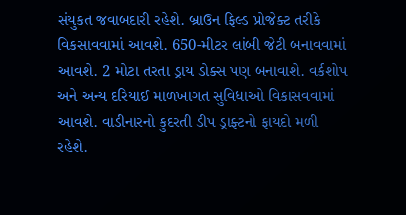સંયુકત જવાબદારી રહેશે. બ્રાઉન ફિલ્ડ પ્રોજેક્ટ તરીકે વિકસાવવામાં આવશે. 650-મીટર લાંબી જેટી બનાવવામાં આવશે. 2 મોટા તરતા ડ્રાય ડોક્સ પણ બનાવાશે. વર્કશોપ અને અન્ય દરિયાઈ માળખાગત સુવિધાઓ વિકાસવવામાં આવશે. વાડીનારનો કુદરતી ડીપ ડ્રાફ્ટનો ફાયદો મળી રહેશે.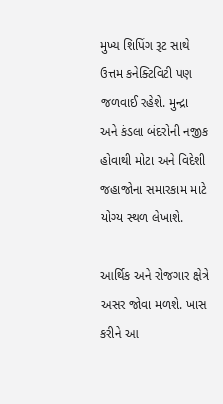મુખ્ય શિપિંગ રૂટ સાથે ઉત્તમ કનેક્ટિવિટી પણ જળવાઈ રહેશે. મુન્દ્રા અને કંડલા બંદરોની નજીક હોવાથી મોટા અને વિદેશી જહાજોના સમારકામ માટે યોગ્ય સ્થળ લેખાશે.

આર્થિક અને રોજગાર ક્ષેત્રે અસર જોવા મળશે. ખાસ કરીને આ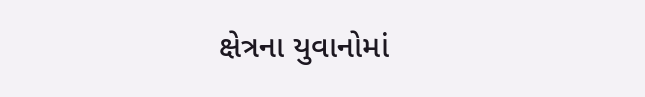ક્ષેત્રના યુવાનોમાં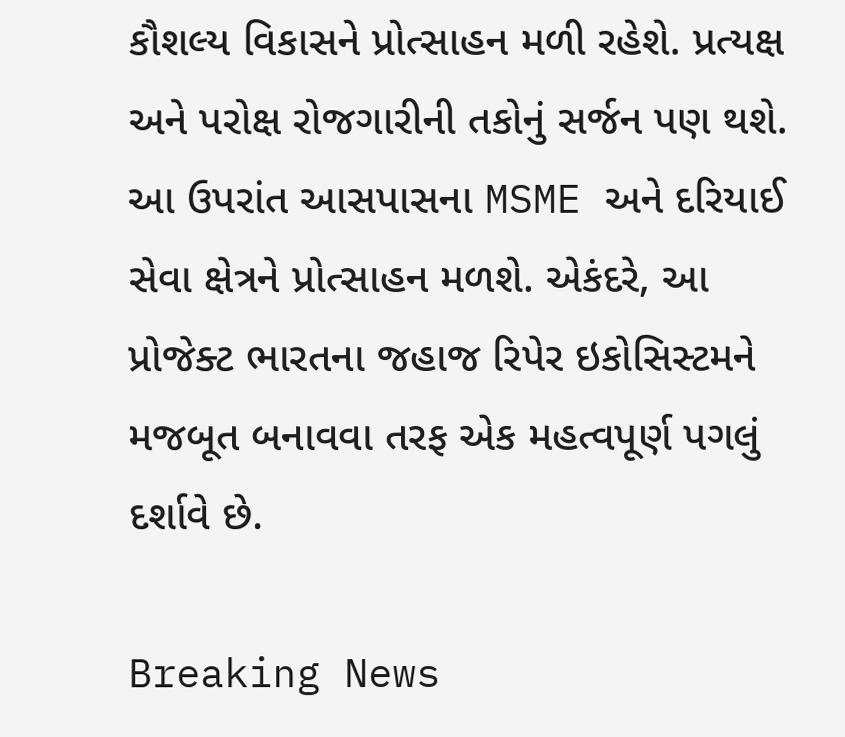કૌશલ્ય વિકાસને પ્રોત્સાહન મળી રહેશે. પ્રત્યક્ષ અને પરોક્ષ રોજગારીની તકોનું સર્જન પણ થશે. આ ઉપરાંત આસપાસના MSME અને દરિયાઈ સેવા ક્ષેત્રને પ્રોત્સાહન મળશે. એકંદરે, આ પ્રોજેક્ટ ભારતના જહાજ રિપેર ઇકોસિસ્ટમને મજબૂત બનાવવા તરફ એક મહત્વપૂર્ણ પગલું દર્શાવે છે.

Breaking News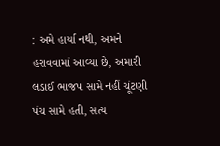: અમે હાર્યા નથી, અમને હરાવવામાં આવ્યા છે, અમારી લડાઈ ભાજપ સામે નહીં ચૂંટણી પંચ સામે હતી, સત્ય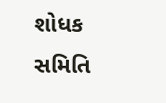શોધક સમિતિ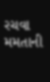રચવા મમતાની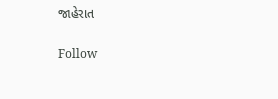જાહેરાત

Follow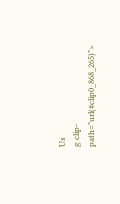Us
g clip-path="url(#clip0_868_265)">